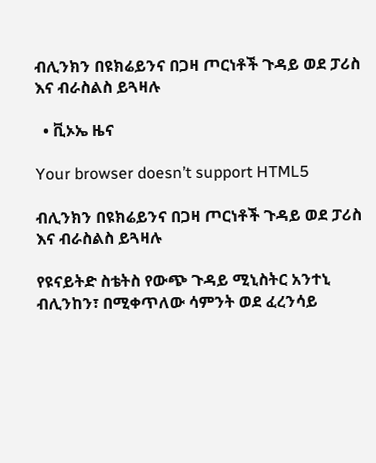ብሊንክን በዩክሬይንና በጋዛ ጦርነቶች ጉዳይ ወደ ፓሪስ እና ብራስልስ ይጓዛሉ

  • ቪኦኤ ዜና

Your browser doesn’t support HTML5

ብሊንክን በዩክሬይንና በጋዛ ጦርነቶች ጉዳይ ወደ ፓሪስ እና ብራስልስ ይጓዛሉ

የዩናይትድ ስቴትስ የውጭ ጉዳይ ሚኒስትር አንተኒ ብሊንከን፣ በሚቀጥለው ሳምንት ወደ ፈረንሳይ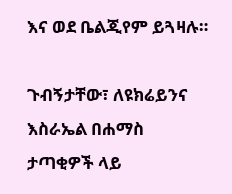እና ወደ ቤልጂየም ይጓዛሉ።

ጉብኝታቸው፣ ለዩክሬይንና እስራኤል በሐማስ ታጣቂዎች ላይ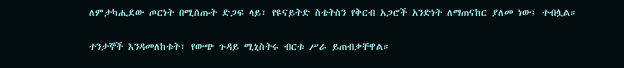ለምታካሒደው ጦርነት በሚሰጡት ድጋፍ ላይ፣ የዩናይትድ ስቴትስን የቅርብ አጋሮች አንድነት ለማጠናከር ያለመ ነው፤ ተብሏል።

ተንታኞች እንዳመለከቱት፣ የውጭ ጉዳይ ሚኒስትሩ ብርቱ ሥራ ይጠብቃቸዋል።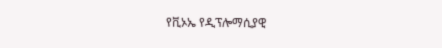የቪኦኤ የዲፕሎማሲያዊ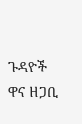ጉዳዮች ዋና ዘጋቢ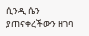ሲንዲ ሴን ያጠናቀረችውን ዘገባ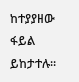ከተያያዘው ፋይል ይከታተሉ።